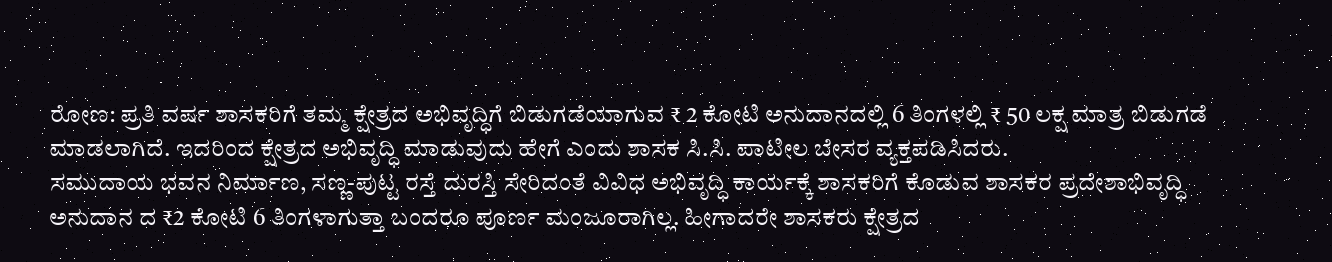ರೋಣ: ಪ್ರತಿ ವರ್ಷ ಶಾಸಕರಿಗೆ ತಮ್ಮ ಕ್ಷೇತ್ರದ ಅಭಿವೃದ್ಧಿಗೆ ಬಿಡುಗಡೆಯಾಗುವ ₹ 2 ಕೋಟಿ ಅನುದಾನದಲ್ಲಿ 6 ತಿಂಗಳಲ್ಲಿ ₹ 50 ಲಕ್ಷ ಮಾತ್ರ ಬಿಡುಗಡೆ ಮಾಡಲಾಗಿದೆ. ಇದರಿಂದ ಕ್ಷೇತ್ರದ ಅಭಿವೃದ್ಧಿ ಮಾಡುವುದು ಹೇಗೆ ಎಂದು ಶಾಸಕ ಸಿ.ಸಿ. ಪಾಟೀಲ ಬೇಸರ ವ್ಯಕ್ತಪಡಿಸಿದರು.
ಸಮುದಾಯ ಭವನ ನಿರ್ಮಾಣ, ಸಣ್ಣ-ಪುಟ್ಟ ರಸ್ತೆ ದುರಸ್ತಿ ಸೇರಿದಂತೆ ವಿವಿಧ ಅಭಿವೃದ್ಧಿ ಕಾರ್ಯಕ್ಕೆ ಶಾಸಕರಿಗೆ ಕೊಡುವ ಶಾಸಕರ ಪ್ರದೇಶಾಭಿವೃದ್ಧಿ ಅನುದಾನ ದ ₹2 ಕೋಟಿ 6 ತಿಂಗಳಾಗುತ್ತಾ ಬಂದರೂ ಪೂರ್ಣ ಮಂಜೂರಾಗಿಲ್ಲ. ಹೀಗಾದರೇ ಶಾಸಕರು ಕ್ಷೇತ್ರದ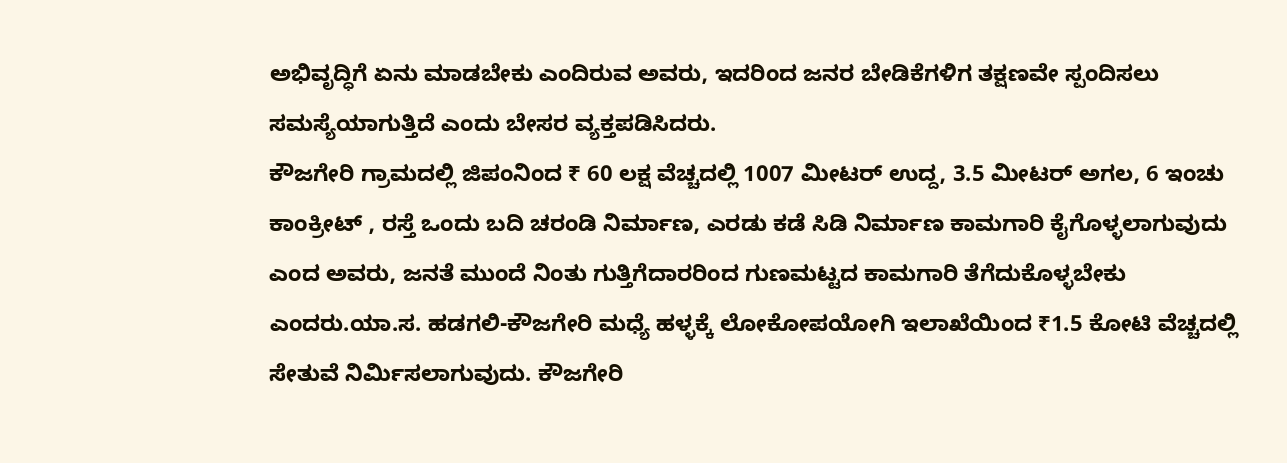ಅಭಿವೃದ್ಧಿಗೆ ಏನು ಮಾಡಬೇಕು ಎಂದಿರುವ ಅವರು, ಇದರಿಂದ ಜನರ ಬೇಡಿಕೆಗಳಿಗ ತಕ್ಷಣವೇ ಸ್ಪಂದಿಸಲು ಸಮಸ್ಯೆಯಾಗುತ್ತಿದೆ ಎಂದು ಬೇಸರ ವ್ಯಕ್ತಪಡಿಸಿದರು.
ಕೌಜಗೇರಿ ಗ್ರಾಮದಲ್ಲಿ ಜಿಪಂನಿಂದ ₹ 60 ಲಕ್ಷ ವೆಚ್ಚದಲ್ಲಿ 1007 ಮೀಟರ್ ಉದ್ದ, 3.5 ಮೀಟರ್ ಅಗಲ, 6 ಇಂಚು ಕಾಂಕ್ರೀಟ್ , ರಸ್ತೆ ಒಂದು ಬದಿ ಚರಂಡಿ ನಿರ್ಮಾಣ, ಎರಡು ಕಡೆ ಸಿಡಿ ನಿರ್ಮಾಣ ಕಾಮಗಾರಿ ಕೈಗೊಳ್ಳಲಾಗುವುದು ಎಂದ ಅವರು, ಜನತೆ ಮುಂದೆ ನಿಂತು ಗುತ್ತಿಗೆದಾರರಿಂದ ಗುಣಮಟ್ಟದ ಕಾಮಗಾರಿ ತೆಗೆದುಕೊಳ್ಳಬೇಕು ಎಂದರು.ಯಾ.ಸ. ಹಡಗಲಿ-ಕೌಜಗೇರಿ ಮಧ್ಯೆ ಹಳ್ಳಕ್ಕೆ ಲೋಕೋಪಯೋಗಿ ಇಲಾಖೆಯಿಂದ ₹1.5 ಕೋಟಿ ವೆಚ್ಚದಲ್ಲಿ ಸೇತುವೆ ನಿರ್ಮಿಸಲಾಗುವುದು. ಕೌಜಗೇರಿ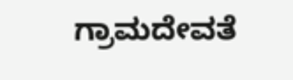ಗ್ರಾಮದೇವತೆ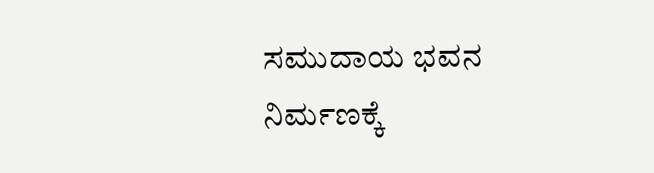ಸಮುದಾಯ ಭವನ ನಿರ್ಮಣಕ್ಕೆ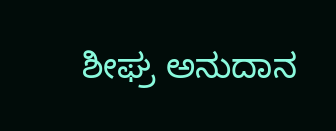ಶೀಘ್ರ ಅನುದಾನ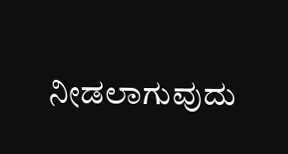ನೀಡಲಾಗುವುದು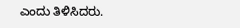ಎಂದು ತಿಳಿಸಿದರು.